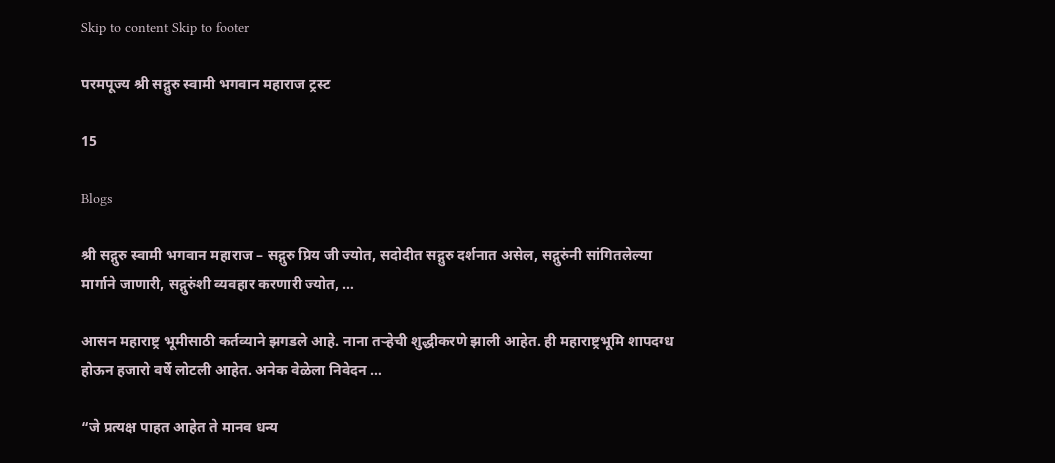Skip to content Skip to footer

परमपूज्य श्री सद्गुरु स्वामी भगवान महाराज ट्रस्ट

15

Blogs

श्री सद्गुरु स्वामी भगवान महाराज – सद्गुरु प्रिय जी ज्योत, सदोदीत सद्गुरु दर्शनात असेल, सद्गुरुंनी सांगितलेल्या मार्गाने जाणारी, सद्गुरुंशी व्यवहार करणारी ज्योत, …

आसन महाराष्ट्र भूमीसाठी कर्तव्याने झगडले आहे. नाना तऱ्हेची शुद्धीकरणे झाली आहेत. ही महाराष्ट्रभूमि शापदग्ध होऊन हजारो वर्षे लोटली आहेत. अनेक वेळेला निवेदन …

“जे प्रत्यक्ष पाहत आहेत ते मानव धन्य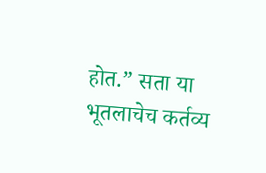होत.” सता या भूतलाचेच कर्तव्य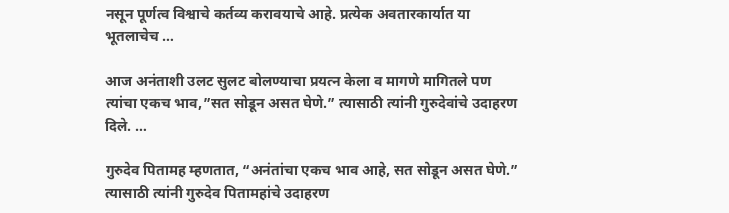नसून पूर्णत्व विश्वाचे कर्तव्य करावयाचे आहे. प्रत्येक अवतारकार्यात या भूतलाचेच …

आज अनंताशी उलट सुलट बोलण्याचा प्रयत्न केला व मागणे मागितले पण त्यांचा एकच भाव,”सत सोडून असत घेणे.” त्यासाठी त्यांनी गुरुदेवांचे उदाहरण दिले. …

गुरुदेव पितामह म्हणतात, “अनंतांचा एकच भाव आहे, सत सोडून असत घेणे.” त्यासाठी त्यांनी गुरुदेव पितामहांचे उदाहरण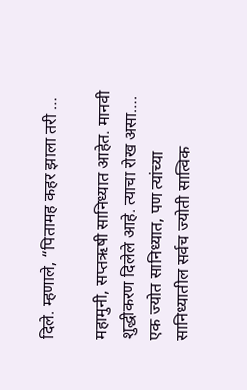दिले. म्हणाले, “पितामह कहर झाला तरी …

महामुनी, सप्तऋषी सानिध्यात आहेत. मानवी शुद्धीकरण दिलेले आहे. त्याचा रोख असा…. एक ज्योत सानिध्यात, पण त्यांच्या सानिध्यातील सर्वच ज्योती सात्विक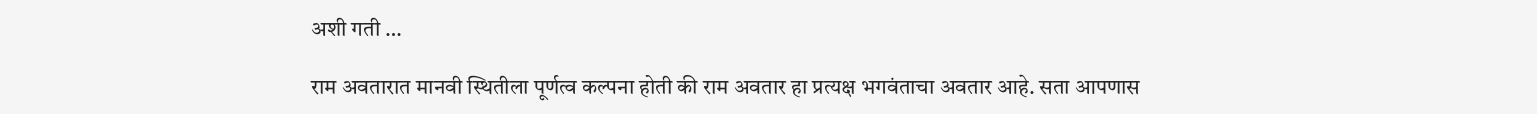अशी गती …

राम अवतारात मानवी स्थितीला पूर्णत्व कल्पना होती की राम अवतार हा प्रत्यक्ष भगवंताचा अवतार आहे. सता आपणास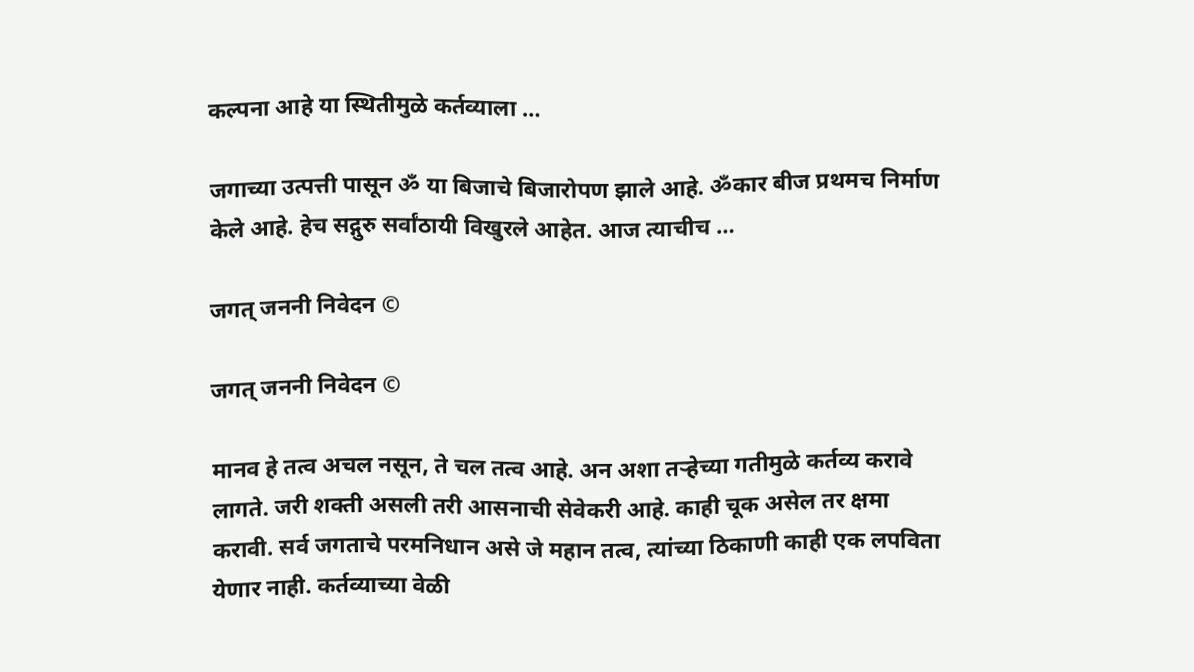कल्पना आहे या स्थितीमुळे कर्तव्याला …

जगाच्या उत्पत्ती पासून ॐ या बिजाचे बिजारोपण झाले आहे. ॐकार बीज प्रथमच निर्माण केले आहे. हेच सद्गुरु सर्वांठायी विखुरले आहेत. आज त्याचीच …

जगत् जननी निवेदन ©

जगत् जननी निवेदन ©

मानव हे तत्व अचल नसून, ते चल तत्व आहे. अन अशा तऱ्हेच्या गतीमुळे कर्तव्य करावे लागते. जरी शक्ती असली तरी आसनाची सेवेकरी आहे. काही चूक असेल तर क्षमा करावी. सर्व जगताचे परमनिधान असे जे महान तत्व, त्यांच्या ठिकाणी काही एक लपविता येणार नाही. कर्तव्याच्या वेळी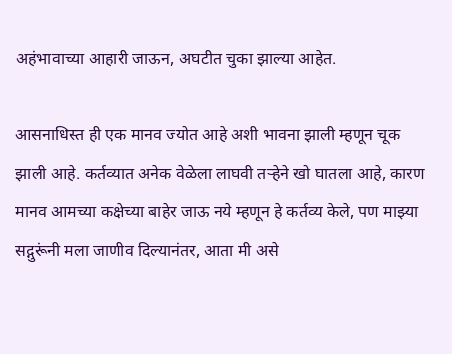अहंभावाच्या आहारी जाऊन, अघटीत चुका झाल्या आहेत.

आसनाधिस्त ही एक मानव ज्योत आहे अशी भावना झाली म्हणून चूक झाली आहे. कर्तव्यात अनेक वेळेला लाघवी तऱ्हेने खो घातला आहे, कारण मानव आमच्या कक्षेच्या बाहेर जाऊ नये म्हणून हे कर्तव्य केले, पण माझ्या सद्गुरूंनी मला जाणीव दिल्यानंतर, आता मी असे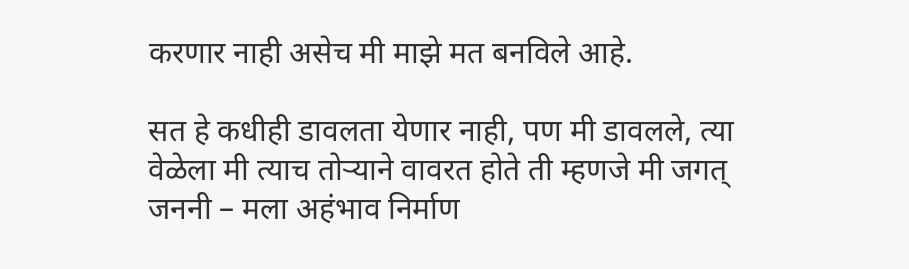करणार नाही असेच मी माझे मत बनविले आहे.

सत हे कधीही डावलता येणार नाही, पण मी डावलले, त्या वेळेला मी त्याच तोऱ्याने वावरत होते ती म्हणजे मी जगत् जननी – मला अहंभाव निर्माण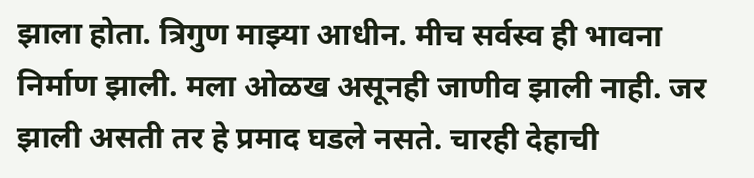झाला होता. त्रिगुण माझ्या आधीन. मीच सर्वस्व ही भावना निर्माण झाली. मला ओळख असूनही जाणीव झाली नाही. जर झाली असती तर हे प्रमाद घडले नसते. चारही देहाची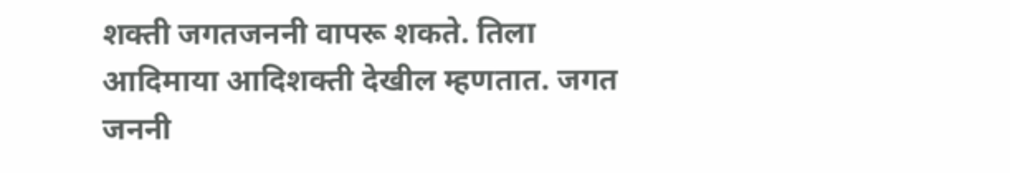शक्ती जगतजननी वापरू शकते. तिला आदिमाया आदिशक्ती देखील म्हणतात. जगत जननी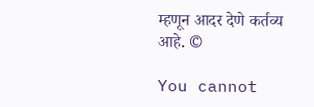म्हणून आदर देणे कर्तव्य आहे. ©

You cannot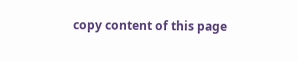copy content of this page